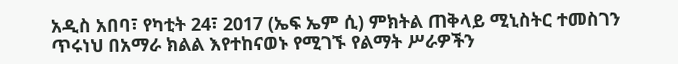አዲስ አበባ፣ የካቲት 24፣ 2017 (ኤፍ ኤም ሲ) ምክትል ጠቅላይ ሚኒስትር ተመስገን ጥሩነህ በአማራ ክልል እየተከናወኑ የሚገኙ የልማት ሥራዎችን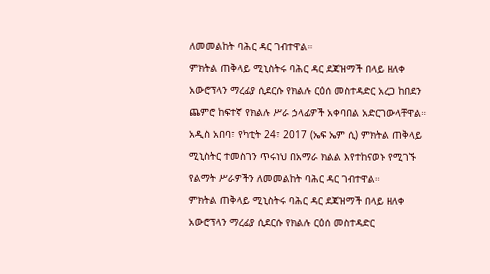ለመመልከት ባሕር ዳር ገብተዋል።
ምክትል ጠቅላይ ሚኒስትሩ ባሕር ዳር ደጃዝማች በላይ ዘለቀ አውሮፕላን ማረፊያ ሲደርሱ የክልሉ ርዕሰ መስተዳድር አረጋ ከበደን ጨምሮ ከፍተኛ የክልሉ ሥራ ኃላፊዎች አቀባበል አድርገውላቸዋል።
አዲስ አበባ፣ የካቲት 24፣ 2017 (ኤፍ ኤም ሲ) ምክትል ጠቅላይ ሚኒስትር ተመስገን ጥሩነህ በአማራ ክልል እየተከናወኑ የሚገኙ የልማት ሥራዎችን ለመመልከት ባሕር ዳር ገብተዋል።
ምክትል ጠቅላይ ሚኒስትሩ ባሕር ዳር ደጃዝማች በላይ ዘለቀ አውሮፕላን ማረፊያ ሲደርሱ የክልሉ ርዕሰ መስተዳድር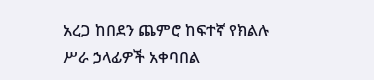አረጋ ከበደን ጨምሮ ከፍተኛ የክልሉ ሥራ ኃላፊዎች አቀባበል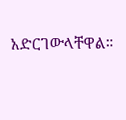አድርገውላቸዋል።